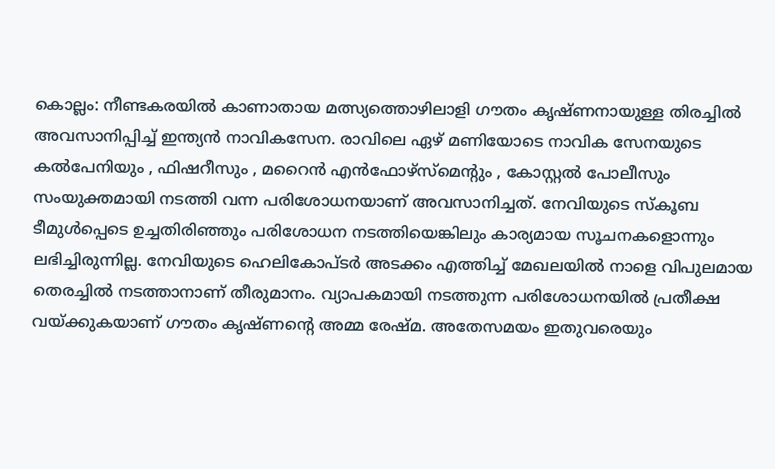കൊല്ലം: നീണ്ടകരയിൽ കാണാതായ മത്സ്യത്തൊഴിലാളി ഗൗതം കൃഷ്ണനായുള്ള തിരച്ചിൽ അവസാനിപ്പിച്ച് ഇന്ത്യൻ നാവികസേന. രാവിലെ ഏഴ് മണിയോടെ നാവിക സേനയുടെ കൽപേനിയും , ഫിഷറീസും , മറൈൻ എൻഫോഴ്സ്മെൻ്റും , കോസ്റ്റൽ പോലീസും സംയുക്തമായി നടത്തി വന്ന പരിശോധനയാണ് അവസാനിച്ചത്. നേവിയുടെ സ്കൂബ ടീമുൾപ്പെടെ ഉച്ചതിരിഞ്ഞും പരിശോധന നടത്തിയെങ്കിലും കാര്യമായ സൂചനകളൊന്നും ലഭിച്ചിരുന്നില്ല. നേവിയുടെ ഹെലികോപ്ടർ അടക്കം എത്തിച്ച് മേഖലയിൽ നാളെ വിപുലമായ തെരച്ചിൽ നടത്താനാണ് തീരുമാനം. വ്യാപകമായി നടത്തുന്ന പരിശോധനയിൽ പ്രതീക്ഷ വയ്ക്കുകയാണ് ഗൗതം കൃഷ്ണന്റെ അമ്മ രേഷ്മ. അതേസമയം ഇതുവരെയും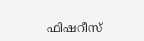ഫിഷറീസ്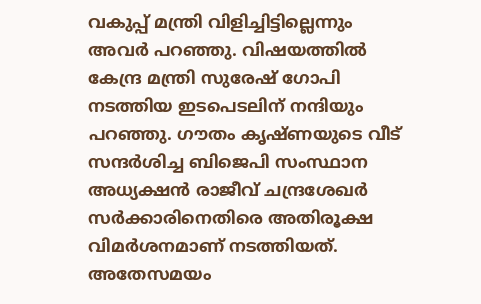വകുപ്പ് മന്ത്രി വിളിച്ചിട്ടില്ലെന്നും അവർ പറഞ്ഞു. വിഷയത്തിൽ കേന്ദ്ര മന്ത്രി സുരേഷ് ഗോപി നടത്തിയ ഇടപെടലിന് നന്ദിയും പറഞ്ഞു. ഗൗതം കൃഷ്ണയുടെ വീട് സന്ദർശിച്ച ബിജെപി സംസ്ഥാന അധ്യക്ഷൻ രാജീവ് ചന്ദ്രശേഖർ സർക്കാരിനെതിരെ അതിരൂക്ഷ വിമർശനമാണ് നടത്തിയത്. അതേസമയം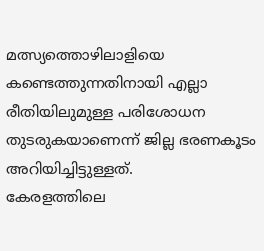മത്സ്യത്തൊഴിലാളിയെ കണ്ടെത്തുന്നതിനായി എല്ലാ രീതിയിലുമുള്ള പരിശോധന തുടരുകയാണെന്ന് ജില്ല ഭരണകൂടം അറിയിച്ചിട്ടുള്ളത്.
കേരളത്തിലെ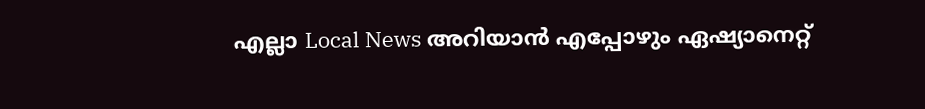എല്ലാ Local News അറിയാൻ എപ്പോഴും ഏഷ്യാനെറ്റ്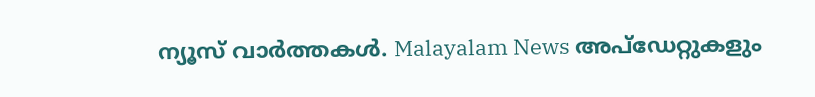ന്യൂസ് വാർത്തകൾ. Malayalam News അപ്ഡേറ്റുകളും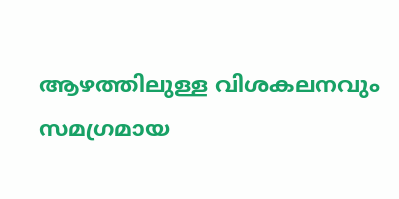ആഴത്തിലുള്ള വിശകലനവും സമഗ്രമായ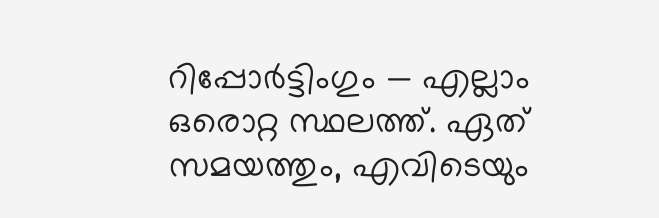റിപ്പോർട്ടിംഗും — എല്ലാം ഒരൊറ്റ സ്ഥലത്ത്. ഏത് സമയത്തും, എവിടെയും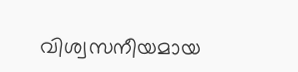വിശ്വസനീയമായ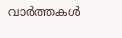വാർത്തകൾ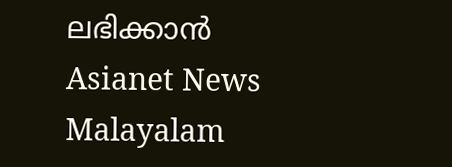ലഭിക്കാൻ Asianet News Malayalam